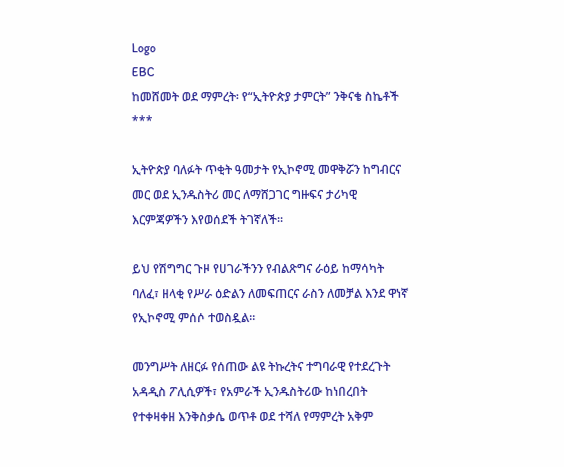Logo
EBC
ከመሸመት ወደ ማምረት፡ የ“ኢትዮጵያ ታምርት” ንቅናቄ ስኬቶች
***

ኢትዮጵያ ባለፉት ጥቂት ዓመታት የኢኮኖሚ መዋቅሯን ከግብርና መር ወደ ኢንዱስትሪ መር ለማሸጋገር ግዙፍና ታሪካዊ እርምጃዎችን እየወሰደች ትገኛለች።

ይህ የሽግግር ጉዞ የሀገራችንን የብልጽግና ራዕይ ከማሳካት ባለፈ፣ ዘላቂ የሥራ ዕድልን ለመፍጠርና ራስን ለመቻል እንደ ዋነኛ የኢኮኖሚ ምሰሶ ተወስዷል።

መንግሥት ለዘርፉ የሰጠው ልዩ ትኩረትና ተግባራዊ የተደረጉት አዳዲስ ፖሊሲዎች፣ የአምራች ኢንዱስትሪው ከነበረበት የተቀዛቀዘ እንቅስቃሴ ወጥቶ ወደ ተሻለ የማምረት አቅም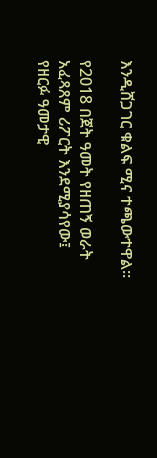እንዲሸጋገር ቁልፍ ሚና ተጫውተዋል።

የ2018 በጀት ዓመት የዘጠኝ ወራት አፈጻጸም ሪፖርት እንደሚያሳየው፤ የዘርፉ ዓመታዊ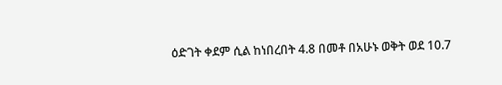ዕድገት ቀደም ሲል ከነበረበት 4.8 በመቶ በአሁኑ ወቅት ወደ 10.7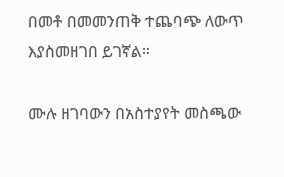በመቶ በመመንጠቅ ተጨባጭ ለውጥ እያስመዘገበ ይገኛል።

ሙሉ ዘገባውን በአስተያየት መስጫው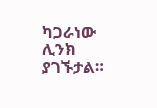ካጋራነው ሊንክ ያገኙታል።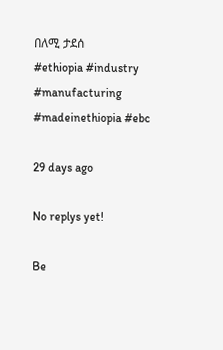በለሚ ታደሰ
#ethiopia #industry #manufacturing #madeinethiopia #ebc

29 days ago

No replys yet!

Be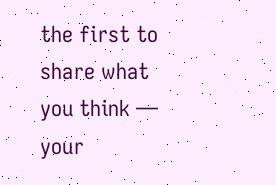the first to share what you think — your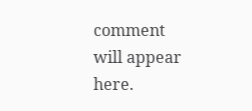comment will appear here.